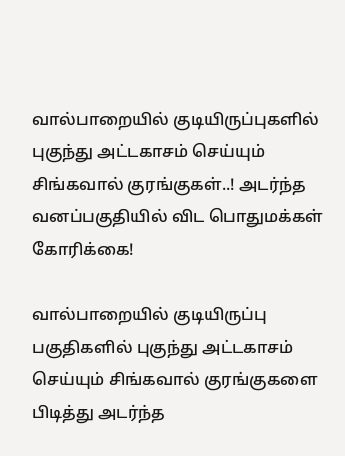வால்பாறையில் குடியிருப்புகளில் புகுந்து அட்டகாசம் செய்யும் சிங்கவால் குரங்குகள்..! அடர்ந்த வனப்பகுதியில் விட பொதுமக்கள் கோரிக்கை!

வால்பாறையில் குடியிருப்பு பகுதிகளில் புகுந்து அட்டகாசம் செய்யும் சிங்கவால் குரங்குகளை பிடித்து அடர்ந்த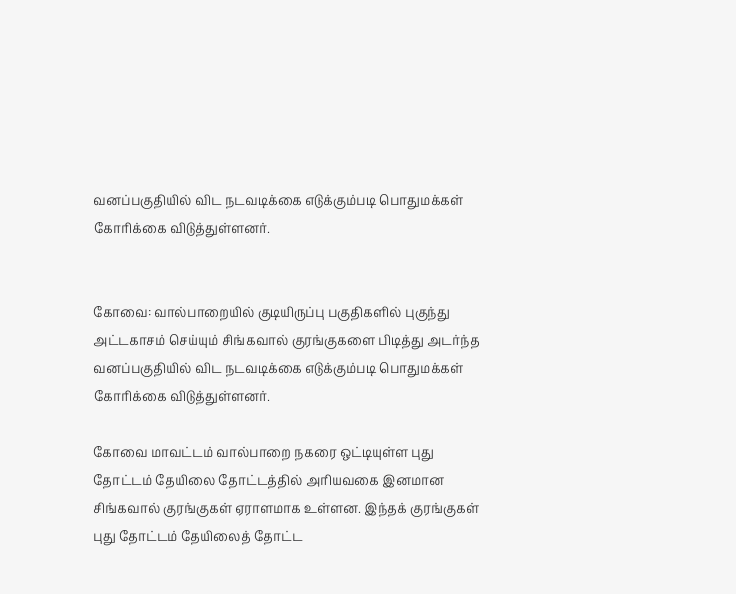வனப்பகுதியில் விட நடவடிக்கை எடுக்கும்படி பொதுமக்கள் கோரிக்கை விடுத்துள்ளனர்.


கோவை: வால்பாறையில் குடியிருப்பு பகுதிகளில் புகுந்து அட்டகாசம் செய்யும் சிங்கவால் குரங்குகளை பிடித்து அடர்ந்த வனப்பகுதியில் விட நடவடிக்கை எடுக்கும்படி பொதுமக்கள் கோரிக்கை விடுத்துள்ளனர்.

கோவை மாவட்டம் வால்பாறை நகரை ஒட்டியுள்ள புது தோட்டம் தேயிலை தோட்டத்தில் அரியவகை இனமான சிங்கவால் குரங்குகள் ஏராளமாக உள்ளன. இந்தக் குரங்குகள் புது தோட்டம் தேயிலைத் தோட்ட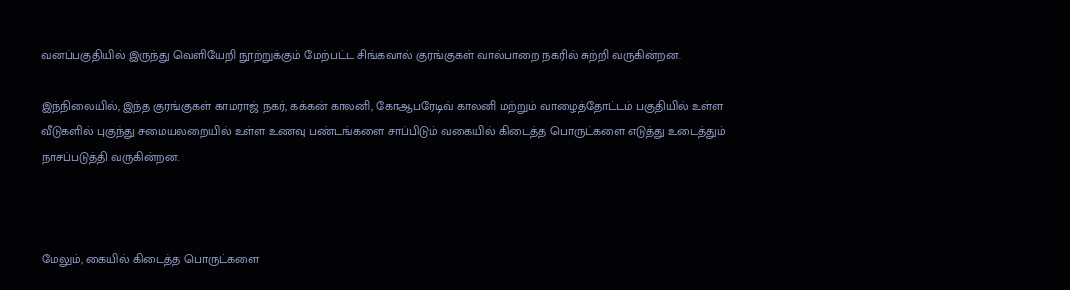வனப்பகுதியில் இருந்து வெளியேறி நூற்றுக்கும் மேற்பட்ட சிங்கவால் குரங்குகள் வால்பாறை நகரில் சுற்றி வருகின்றன.

இந்நிலையில், இந்த குரங்குகள் காமராஜ் நகர், கக்கன் காலனி, கோஆபரேடிவ் காலனி மற்றும் வாழைத்தோட்டம் பகுதியில் உள்ள வீடுகளில் புகுந்து சமையலறையில் உள்ள உணவு பண்டங்களை சாப்பிடும் வகையில் கிடைத்த பொருட்களை எடுத்து உடைத்தும் நாசப்படுத்தி வருகின்றன.



மேலும், கையில் கிடைத்த பொருட்களை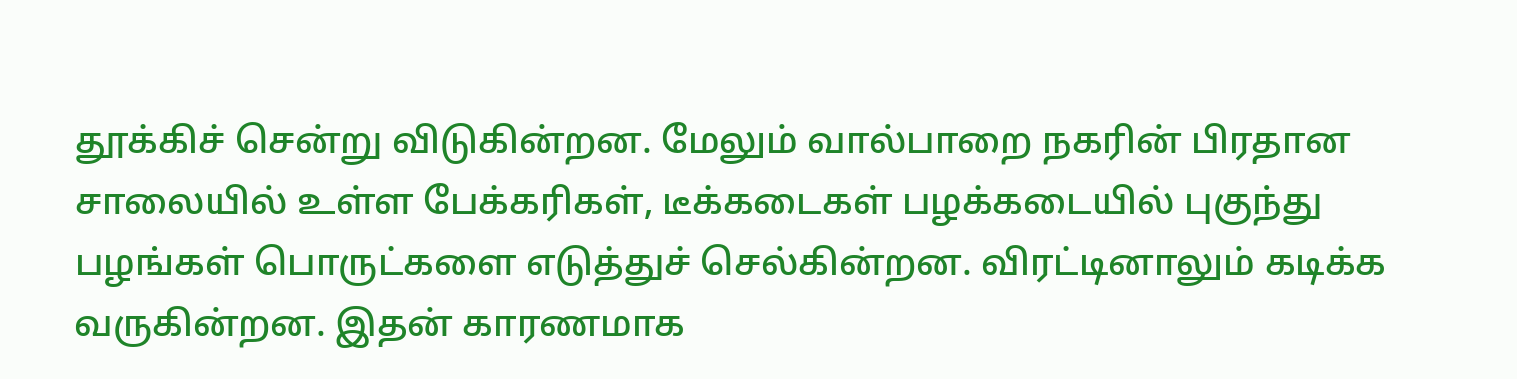தூக்கிச் சென்று விடுகின்றன. மேலும் வால்பாறை நகரின் பிரதான சாலையில் உள்ள பேக்கரிகள், டீக்கடைகள் பழக்கடையில் புகுந்து பழங்கள் பொருட்களை எடுத்துச் செல்கின்றன. விரட்டினாலும் கடிக்க வருகின்றன. இதன் காரணமாக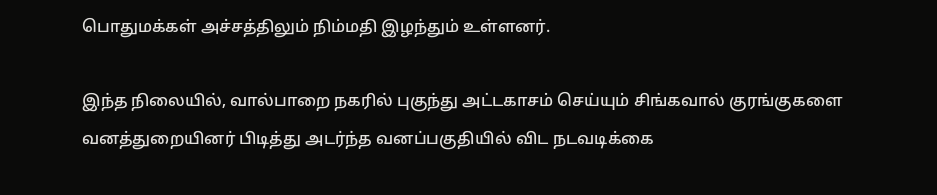பொதுமக்கள் அச்சத்திலும் நிம்மதி இழந்தும் உள்ளனர்.

இந்த நிலையில், வால்பாறை நகரில் புகுந்து அட்டகாசம் செய்யும் சிங்கவால் குரங்குகளை வனத்துறையினர் பிடித்து அடர்ந்த வனப்பகுதியில் விட நடவடிக்கை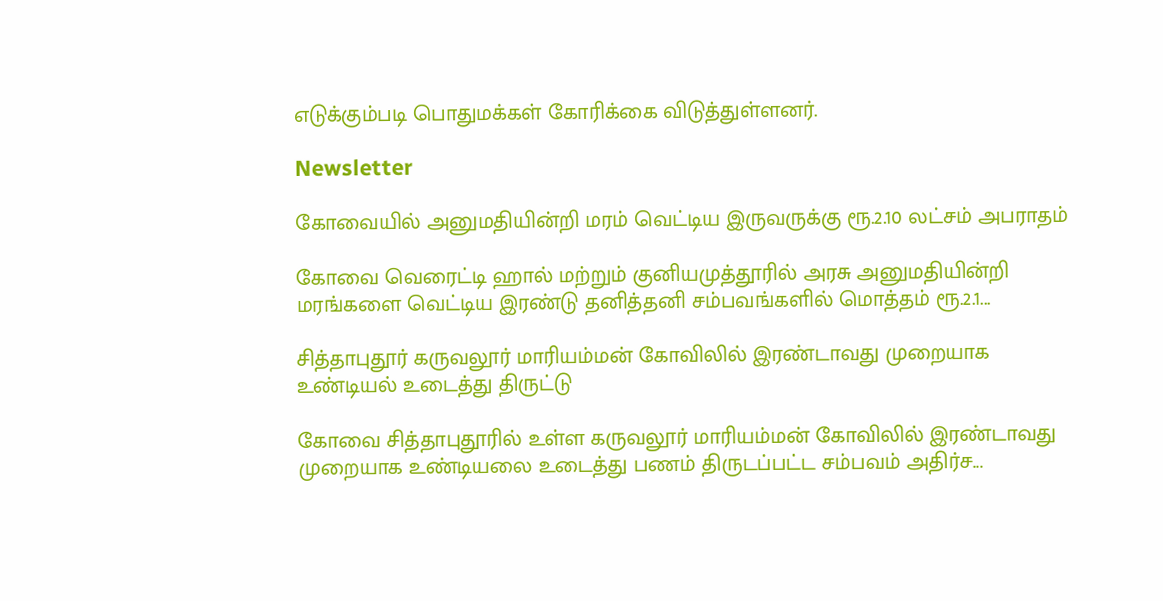எடுக்கும்படி பொதுமக்கள் கோரிக்கை விடுத்துள்ளனர்.

Newsletter

கோவையில் அனுமதியின்றி மரம் வெட்டிய இருவருக்கு ரூ.2.10 லட்சம் அபராதம்

கோவை வெரைட்டி ஹால் மற்றும் குனியமுத்தூரில் அரசு அனுமதியின்றி மரங்களை வெட்டிய இரண்டு தனித்தனி சம்பவங்களில் மொத்தம் ரூ.2.1...

சித்தாபுதூர் கருவலூர் மாரியம்மன் கோவிலில் இரண்டாவது முறையாக உண்டியல் உடைத்து திருட்டு

கோவை சித்தாபுதூரில் உள்ள கருவலூர் மாரியம்மன் கோவிலில் இரண்டாவது முறையாக உண்டியலை உடைத்து பணம் திருடப்பட்ட சம்பவம் அதிர்ச...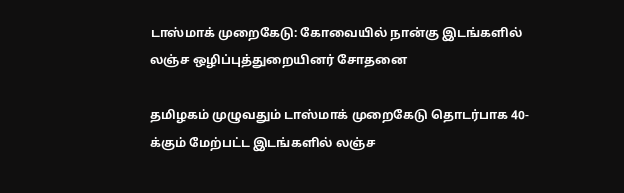டாஸ்மாக் முறைகேடு: கோவையில் நான்கு இடங்களில் லஞ்ச ஒழிப்புத்துறையினர் சோதனை

தமிழகம் முழுவதும் டாஸ்மாக் முறைகேடு தொடர்பாக 40-க்கும் மேற்பட்ட இடங்களில் லஞ்ச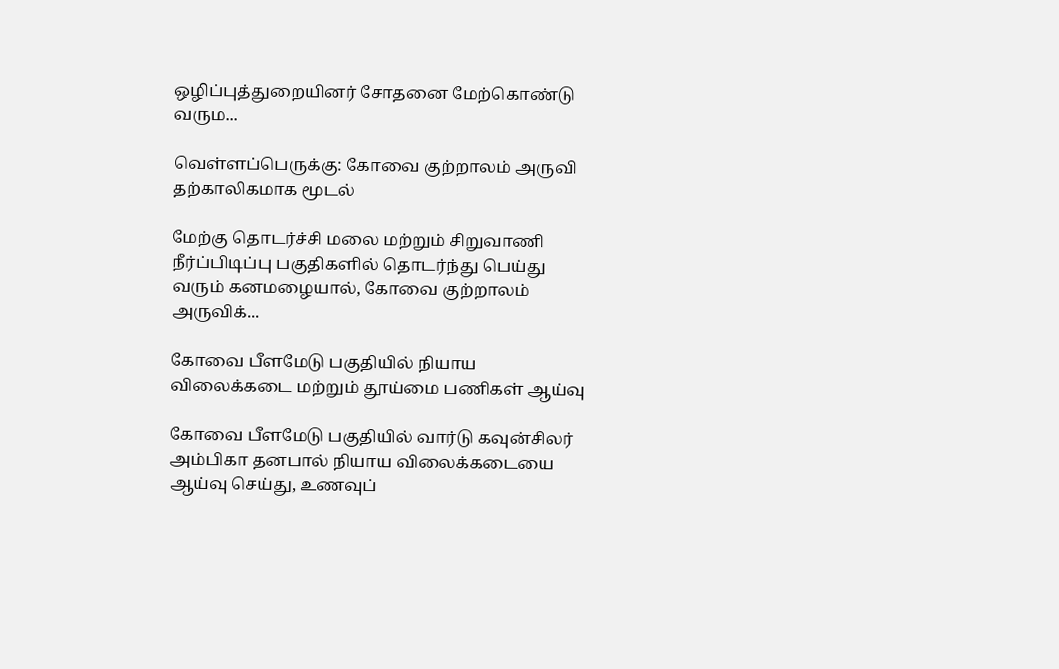ஒழிப்புத்துறையினர் சோதனை மேற்கொண்டு வரும...

வெள்ளப்பெருக்கு: கோவை குற்றாலம் அருவி தற்காலிகமாக மூடல்

மேற்கு தொடர்ச்சி மலை மற்றும் சிறுவாணி நீர்ப்பிடிப்பு பகுதிகளில் தொடர்ந்து பெய்து வரும் கனமழையால், கோவை குற்றாலம் அருவிக்...

கோவை பீளமேடு பகுதியில் நியாய விலைக்கடை மற்றும் தூய்மை பணிகள் ஆய்வு

கோவை பீளமேடு பகுதியில் வார்டு கவுன்சிலர் அம்பிகா தனபால் நியாய விலைக்கடையை ஆய்வு செய்து, உணவுப்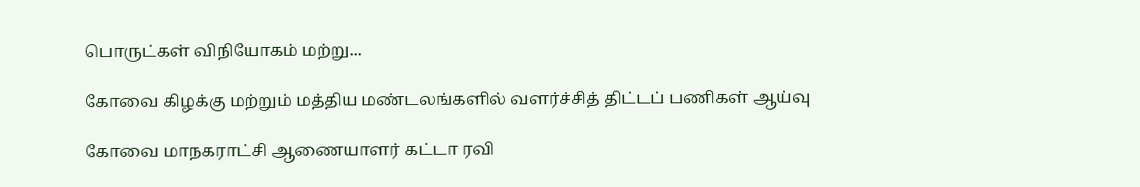பொருட்கள் விநியோகம் மற்று...

கோவை கிழக்கு மற்றும் மத்திய மண்டலங்களில் வளர்ச்சித் திட்டப் பணிகள் ஆய்வு

கோவை மாநகராட்சி ஆணையாளர் கட்டா ரவி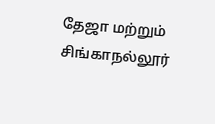தேஜா மற்றும் சிங்காநல்லூர்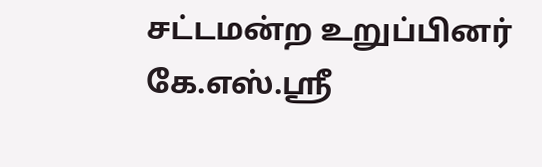சட்டமன்ற உறுப்பினர் கே.எஸ்.ஸ்ரீ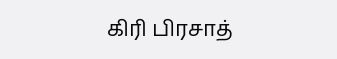கிரி பிரசாத்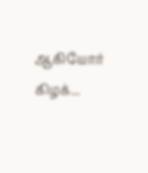ஆகியோர் கிழக்...